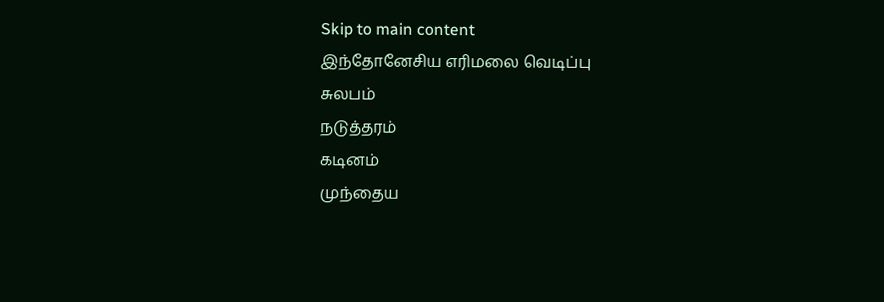Skip to main content
இந்தோனேசிய எரிமலை வெடிப்பு
சுலபம்
நடுத்தரம்
கடினம்
முந்தைய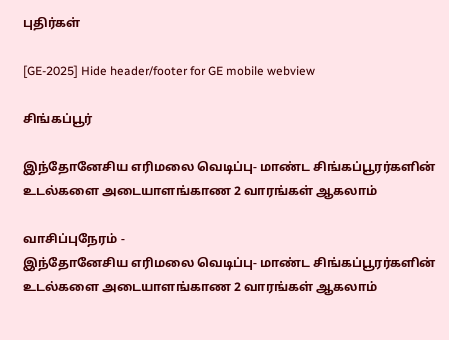புதிர்கள்

[GE-2025] Hide header/footer for GE mobile webview

சிங்கப்பூர்

இந்தோனேசிய எரிமலை வெடிப்பு- மாண்ட சிங்கப்பூரர்களின் உடல்களை அடையாளங்காண 2 வாரங்கள் ஆகலாம்

வாசிப்புநேரம் -
இந்தோனேசிய எரிமலை வெடிப்பு- மாண்ட சிங்கப்பூரர்களின் உடல்களை அடையாளங்காண 2 வாரங்கள் ஆகலாம்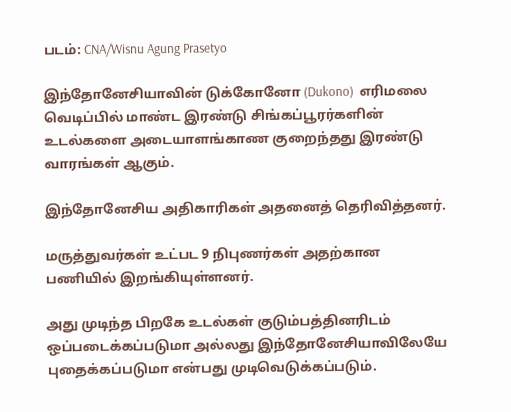படம்: CNA/Wisnu Agung Prasetyo

இந்தோனேசியாவின் டுக்கோனோ (Dukono)  எரிமலை வெடிப்பில் மாண்ட இரண்டு சிங்கப்பூரர்களின் உடல்களை அடையாளங்காண குறைந்தது இரண்டு வாரங்கள் ஆகும்.

இந்தோனேசிய அதிகாரிகள் அதனைத் தெரிவித்தனர்.

மருத்துவர்கள் உட்பட 9 நிபுணர்கள் அதற்கான பணியில் இறங்கியுள்ளனர்.

அது முடிந்த பிறகே உடல்கள் குடும்பத்தினரிடம் ஒப்படைக்கப்படுமா அல்லது இந்தோனேசியாவிலேயே புதைக்கப்படுமா என்பது முடிவெடுக்கப்படும்.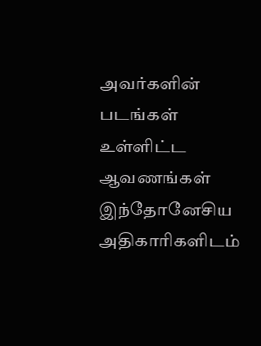அவர்களின் படங்கள் உள்ளிட்ட ஆவணங்கள் இந்தோனேசிய அதிகாரிகளிடம்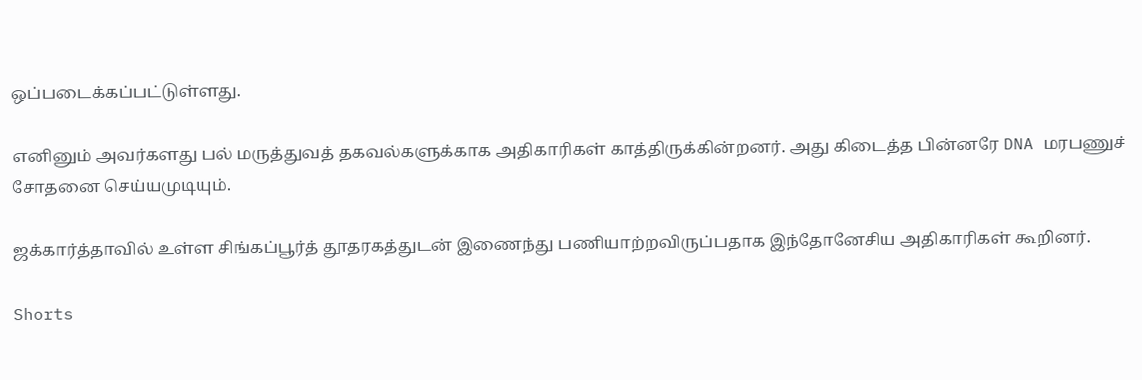ஒப்படைக்கப்பட்டுள்ளது.

எனினும் அவர்களது பல் மருத்துவத் தகவல்களுக்காக அதிகாரிகள் காத்திருக்கின்றனர். அது கிடைத்த பின்னரே DNA மரபணுச் சோதனை செய்யமுடியும்.

ஜக்கார்த்தாவில் உள்ள சிங்கப்பூர்த் தூதரகத்துடன் இணைந்து பணியாற்றவிருப்பதாக இந்தோனேசிய அதிகாரிகள் கூறினர்.

Shorts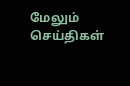மேலும் செய்திகள்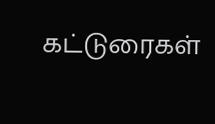கட்டுரைகள்